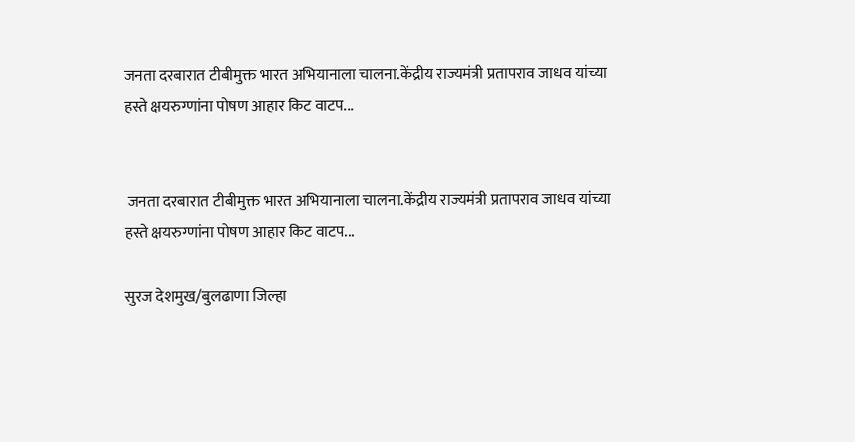जनता दरबारात टीबीमुक्त भारत अभियानाला चालना.केंद्रीय राज्यमंत्री प्रतापराव जाधव यांच्या हस्ते क्षयरुग्णांना पोषण आहार किट वाटप...


 जनता दरबारात टीबीमुक्त भारत अभियानाला चालना.केंद्रीय राज्यमंत्री प्रतापराव जाधव यांच्या हस्ते क्षयरुग्णांना पोषण आहार किट वाटप...

सुरज देशमुख/बुलढाणा जिल्हा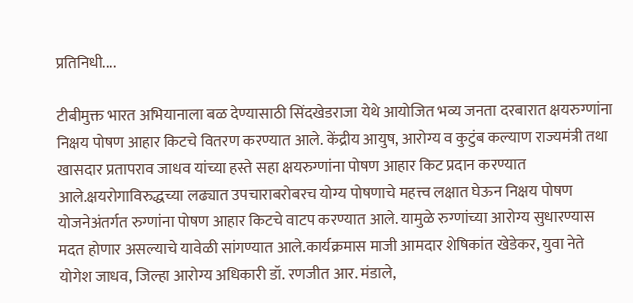प्रतिनिधी....

टीबीमुक्त भारत अभियानाला बळ देण्यासाठी सिंदखेडराजा येथे आयोजित भव्य जनता दरबारात क्षयरुग्णांना निक्षय पोषण आहार किटचे वितरण करण्यात आले. केंद्रीय आयुष, आरोग्य व कुटुंब कल्याण राज्यमंत्री तथा खासदार प्रतापराव जाधव यांच्या हस्ते सहा क्षयरुग्णांना पोषण आहार किट प्रदान करण्यात आले.क्षयरोगाविरुद्धच्या लढ्यात उपचाराबरोबरच योग्य पोषणाचे महत्त्व लक्षात घेऊन निक्षय पोषण योजनेअंतर्गत रुग्णांना पोषण आहार किटचे वाटप करण्यात आले. यामुळे रुग्णांच्या आरोग्य सुधारण्यास मदत होणार असल्याचे यावेळी सांगण्यात आले.कार्यक्रमास माजी आमदार शेषिकांत खेडेकर, युवा नेते योगेश जाधव, जिल्हा आरोग्य अधिकारी डॉ. रणजीत आर. मंडाले,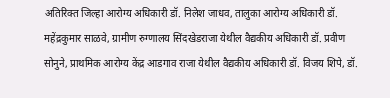अतिरिक्त जिल्हा आरोग्य अधिकारी डॉ. निलेश जाधव, तालुका आरोग्य अधिकारी डॉ. महेंद्रकुमार साळवे, ग्रामीण रुग्णालय सिंदखेडराजा येथील वैद्यकीय अधिकारी डॉ. प्रवीण सोनुने, प्राथमिक आरोग्य केंद्र आडगाव राजा येथील वैद्यकीय अधिकारी डॉ. विजय शिपे, डॉ.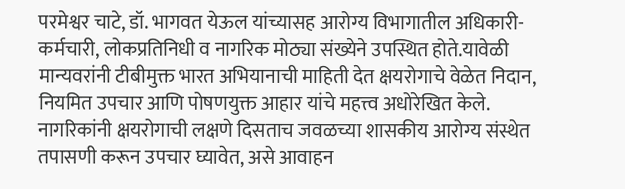परमेश्वर चाटे, डॉ. भागवत येऊल यांच्यासह आरोग्य विभागातील अधिकारी-कर्मचारी, लोकप्रतिनिधी व नागरिक मोठ्या संख्येने उपस्थित होते.यावेळी मान्यवरांनी टीबीमुक्त भारत अभियानाची माहिती देत क्षयरोगाचे वेळेत निदान, नियमित उपचार आणि पोषणयुक्त आहार यांचे महत्त्व अधोरेखित केले. नागरिकांनी क्षयरोगाची लक्षणे दिसताच जवळच्या शासकीय आरोग्य संस्थेत तपासणी करून उपचार घ्यावेत, असे आवाहन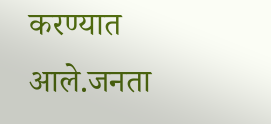करण्यात आले.जनता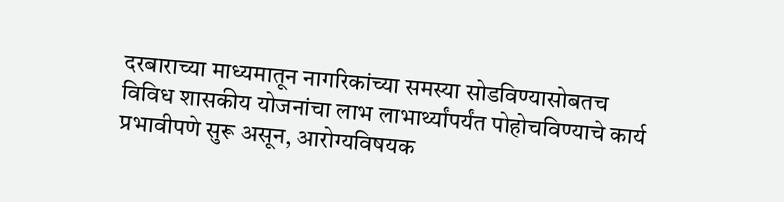दरबाराच्या माध्यमातून नागरिकांच्या समस्या सोडविण्यासोबतच विविध शासकीय योजनांचा लाभ लाभार्थ्यांपर्यंत पोहोचविण्याचे कार्य प्रभावीपणे सुरू असून, आरोग्यविषयक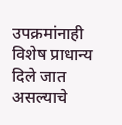उपक्रमांनाही विशेष प्राधान्य दिले जात असल्याचे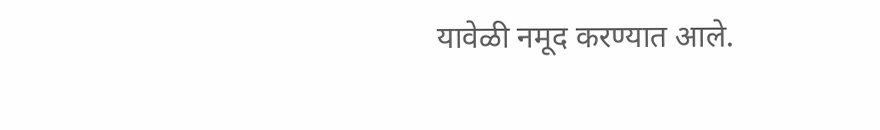यावेळी नमूद करण्यात आले.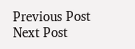Previous Post Next Post